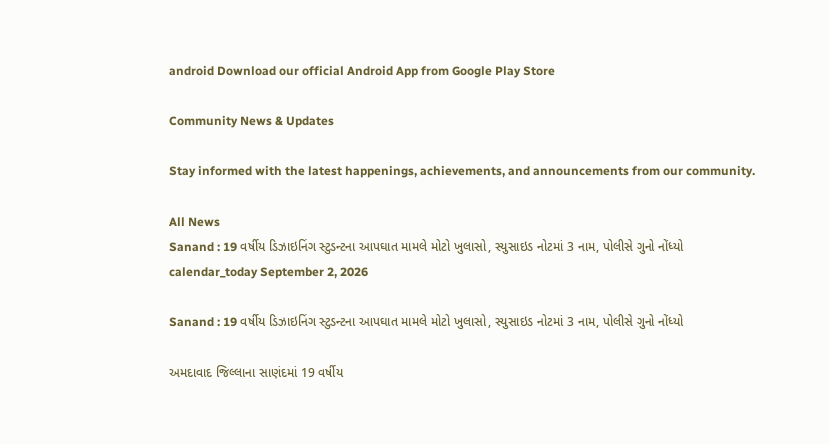android Download our official Android App from Google Play Store

Community News & Updates

Stay informed with the latest happenings, achievements, and announcements from our community.

All News
Sanand : 19 વર્ષીય ડિઝાઇનિંગ સ્ટુડન્ટના આપઘાત મામલે મોટો ખુલાસો, સ્યુસાઇડ નોટમાં 3 નામ, પોલીસે ગુનો નોંધ્યો
calendar_today September 2, 2026

Sanand : 19 વર્ષીય ડિઝાઇનિંગ સ્ટુડન્ટના આપઘાત મામલે મોટો ખુલાસો, સ્યુસાઇડ નોટમાં 3 નામ, પોલીસે ગુનો નોંધ્યો

અમદાવાદ જિલ્લાના સાણંદમાં 19 વર્ષીય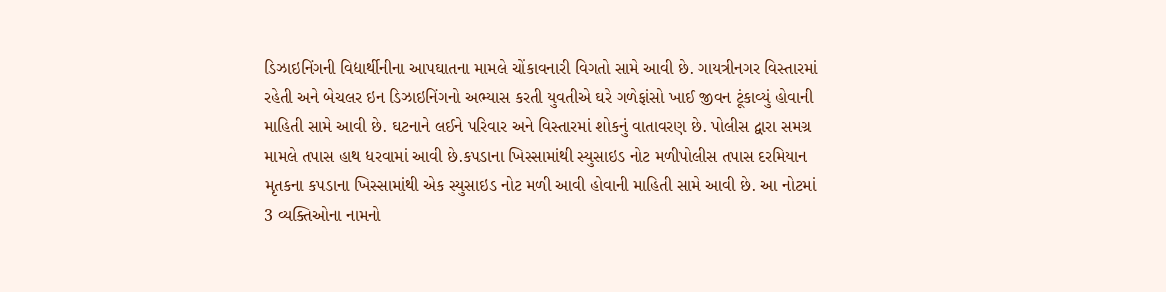ડિઝાઇનિંગની વિદ્યાર્થીનીના આપઘાતના મામલે ચોંકાવનારી વિગતો સામે આવી છે. ગાયત્રીનગર વિસ્તારમાં રહેતી અને બેચલર ઇન ડિઝાઇનિંગનો અભ્યાસ કરતી યુવતીએ ઘરે ગળેફાંસો ખાઈ જીવન ટૂંકાવ્યું હોવાની માહિતી સામે આવી છે. ઘટનાને લઈને પરિવાર અને વિસ્તારમાં શોકનું વાતાવરણ છે. પોલીસ દ્વારા સમગ્ર મામલે તપાસ હાથ ધરવામાં આવી છે.કપડાના ખિસ્સામાંથી સ્યુસાઇડ નોટ મળીપોલીસ તપાસ દરમિયાન મૃતકના કપડાના ખિસ્સામાંથી એક સ્યુસાઇડ નોટ મળી આવી હોવાની માહિતી સામે આવી છે. આ નોટમાં 3 વ્યક્તિઓના નામનો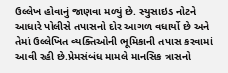ઉલ્લેખ હોવાનું જાણવા મળ્યું છે. સ્યુસાઇડ નોટને આધારે પોલીસે તપાસનો દોર આગળ વધાર્યો છે અને તેમાં ઉલ્લેખિત વ્યક્તિઓની ભૂમિકાની તપાસ કરવામાં આવી રહી છે.પ્રેમસંબંધ મામલે માનસિક ત્રાસનો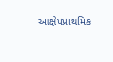આક્ષેપપ્રાથમિક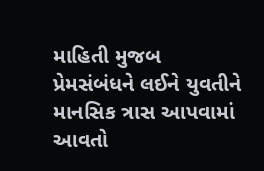માહિતી મુજબ પ્રેમસંબંધને લઈને યુવતીને માનસિક ત્રાસ આપવામાં આવતો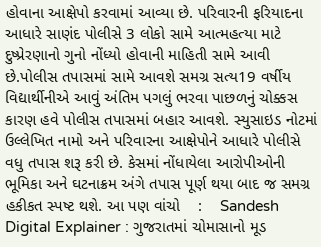હોવાના આક્ષેપો કરવામાં આવ્યા છે. પરિવારની ફરિયાદના આધારે સાણંદ પોલીસે 3 લોકો સામે આત્મહત્યા માટે દુષ્પ્રેરણાનો ગુનો નોંધ્યો હોવાની માહિતી સામે આવી છે.પોલીસ તપાસમાં સામે આવશે સમગ્ર સત્ય19 વર્ષીય વિદ્યાર્થીનીએ આવું અંતિમ પગલું ભરવા પાછળનું ચોક્કસ કારણ હવે પોલીસ તપાસમાં બહાર આવશે. સ્યુસાઇડ નોટમાં ઉલ્લેખિત નામો અને પરિવારના આક્ષેપોને આધારે પોલીસે વધુ તપાસ શરૂ કરી છે. કેસમાં નોંધાયેલા આરોપીઓની ભૂમિકા અને ઘટનાક્રમ અંગે તપાસ પૂર્ણ થયા બાદ જ સમગ્ર હકીકત સ્પષ્ટ થશે. આ પણ વાંચો    :    Sandesh Digital Explainer : ગુજરાતમાં ચોમાસાનો મૂડ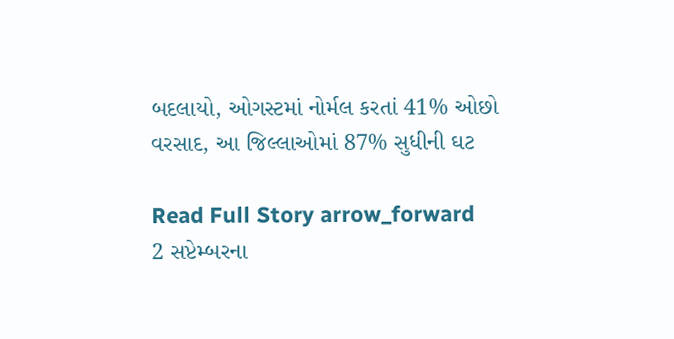બદલાયો, ઓગસ્ટમાં નોર્મલ કરતાં 41% ઓછો વરસાદ, આ જિલ્લાઓમાં 87% સુધીની ઘટ

Read Full Story arrow_forward
2 સપ્ટેમ્બરના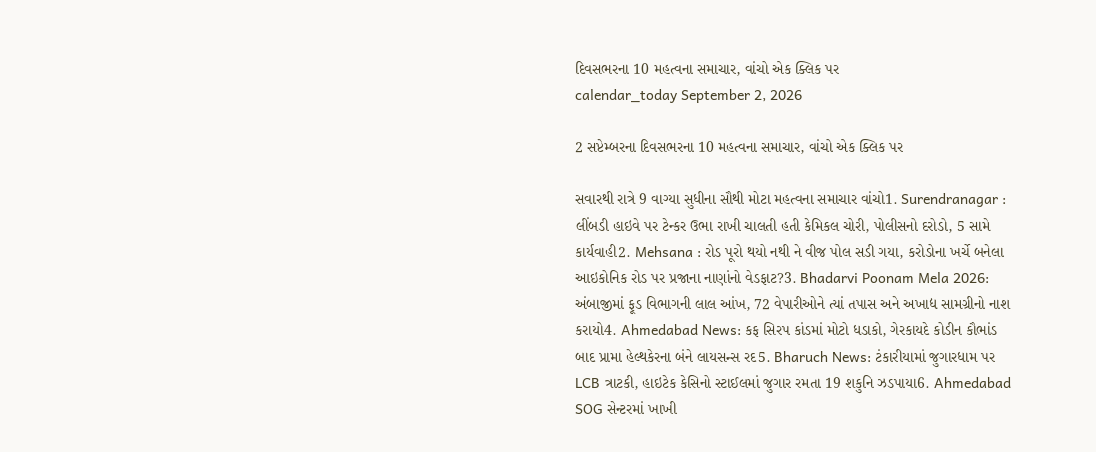દિવસભરના 10 મહત્વના સમાચાર, વાંચો એક ક્લિક પર
calendar_today September 2, 2026

2 સપ્ટેમ્બરના દિવસભરના 10 મહત્વના સમાચાર, વાંચો એક ક્લિક પર

સવારથી રાત્રે 9 વાગ્યા સુધીના સૌથી મોટા મહત્વના સમાચાર વાંચો1. Surendranagar : લીંબડી હાઇવે પર ટેન્કર ઉભા રાખી ચાલતી હતી કેમિકલ ચોરી, પોલીસનો દરોડો, 5 સામે કાર્યવાહી2. Mehsana : રોડ પૂરો થયો નથી ને વીજ પોલ સડી ગયા, કરોડોના ખર્ચે બનેલા આઇકોનિક રોડ પર પ્રજાના નાણાંનો વેડફાટ?3. Bhadarvi Poonam Mela 2026: અંબાજીમાં ફૂડ વિભાગની લાલ આંખ, 72 વેપારીઓને ત્યાં તપાસ અને અખાદ્ય સામગ્રીનો નાશ કરાયો4. Ahmedabad News: કફ સિરપ કાંડમાં મોટો ધડાકો, ગેરકાયદે કોડીન કૌભાંડ બાદ પ્રામા હેલ્થકેરના બંને લાયસન્સ રદ5. Bharuch News: ટંકારીયામાં જુગારધામ પર LCB ત્રાટકી, હાઇટેક કેસિનો સ્ટાઈલમાં જુગાર રમતા 19 શકુનિ ઝડપાયા6. Ahmedabad SOG સેન્ટરમાં ખાખી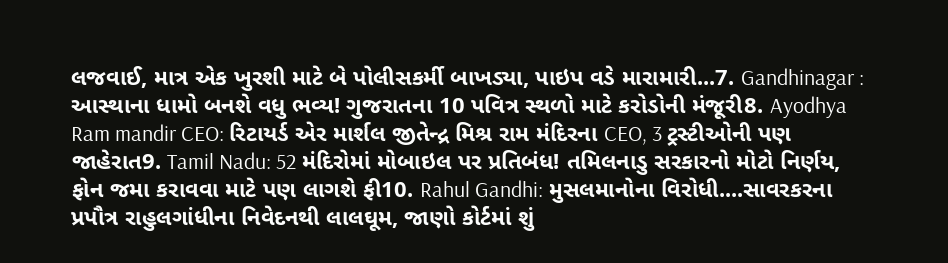લજવાઈ, માત્ર એક ખુરશી માટે બે પોલીસકર્મી બાખડ્યા, પાઇપ વડે મારામારી...7. Gandhinagar : આસ્થાના ધામો બનશે વધુ ભવ્ય! ગુજરાતના 10 પવિત્ર સ્થળો માટે કરોડોની મંજૂરી8. Ayodhya Ram mandir CEO: રિટાયર્ડ એર માર્શલ જીતેન્દ્ર મિશ્ર રામ મંદિરના CEO, 3 ટ્રસ્ટીઓની પણ જાહેરાત9. Tamil Nadu: 52 મંદિરોમાં મોબાઇલ પર પ્રતિબંધ! તમિલનાડુ સરકારનો મોટો નિર્ણય, ફોન જમા કરાવવા માટે પણ લાગશે ફી10. Rahul Gandhi: મુસલમાનોના વિરોધી....સાવરકરના પ્રપૌત્ર રાહુલગાંધીના નિવેદનથી લાલઘૂમ, જાણો કોર્ટમાં શું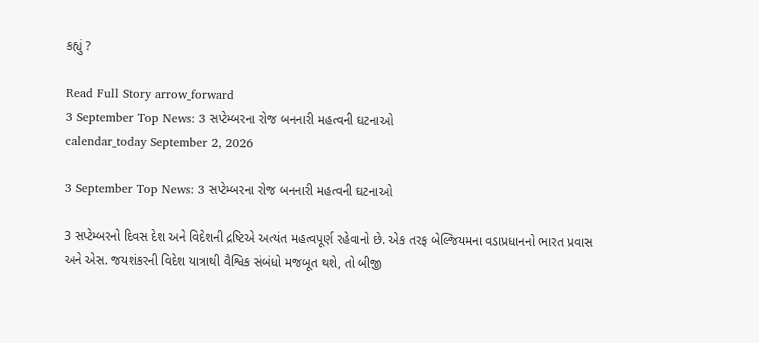કહ્યું ?

Read Full Story arrow_forward
3 September Top News: 3 સપ્ટેમ્બરના રોજ બનનારી મહત્વની ઘટનાઓ
calendar_today September 2, 2026

3 September Top News: 3 સપ્ટેમ્બરના રોજ બનનારી મહત્વની ઘટનાઓ

3 સપ્ટેમ્બરનો દિવસ દેશ અને વિદેશની દ્રષ્ટિએ અત્યંત મહત્વપૂર્ણ રહેવાનો છે. એક તરફ બેલ્જિયમના વડાપ્રધાનનો ભારત પ્રવાસ અને એસ. જયશંકરની વિદેશ યાત્રાથી વૈશ્વિક સંબંધો મજબૂત થશે, તો બીજી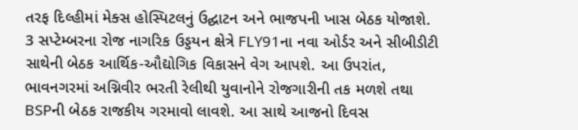તરફ દિલ્હીમાં મેક્સ હોસ્પિટલનું ઉદ્ઘાટન અને ભાજપની ખાસ બેઠક યોજાશે. 3 સપ્ટેમ્બરના રોજ નાગરિક ઉડ્ડયન ક્ષેત્રે FLY91ના નવા ઓર્ડર અને સીબીડીટી સાથેની બેઠક આર્થિક-ઔદ્યોગિક વિકાસને વેગ આપશે. આ ઉપરાંત, ભાવનગરમાં અગ્નિવીર ભરતી રેલીથી યુવાનોને રોજગારીની તક મળશે તથા BSPની બેઠક રાજકીય ગરમાવો લાવશે. આ સાથે આજનો દિવસ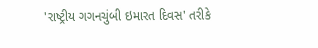'રાષ્ટ્રીય ગગનચુંબી ઇમારત દિવસ' તરીકે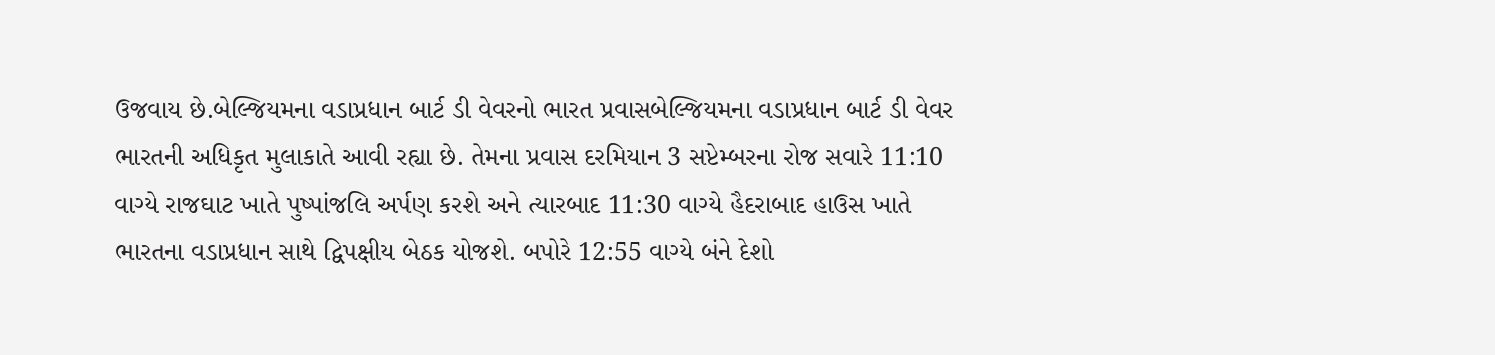ઉજવાય છે.બેલ્જિયમના વડાપ્રધાન બાર્ટ ડી વેવરનો ભારત પ્રવાસબેલ્જિયમના વડાપ્રધાન બાર્ટ ડી વેવર ભારતની અધિકૃત મુલાકાતે આવી રહ્યા છે. તેમના પ્રવાસ દરમિયાન 3 સપ્ટેમ્બરના રોજ સવારે 11:10 વાગ્યે રાજઘાટ ખાતે પુષ્પાંજલિ અર્પણ કરશે અને ત્યારબાદ 11:30 વાગ્યે હૈદરાબાદ હાઉસ ખાતે ભારતના વડાપ્રધાન સાથે દ્વિપક્ષીય બેઠક યોજશે. બપોરે 12:55 વાગ્યે બંને દેશો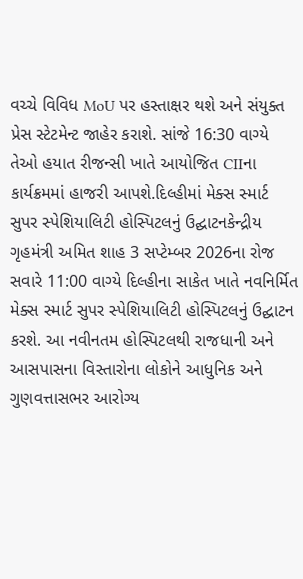વચ્ચે વિવિધ MoU પર હસ્તાક્ષર થશે અને સંયુક્ત પ્રેસ સ્ટેટમેન્ટ જાહેર કરાશે. સાંજે 16:30 વાગ્યે તેઓ હયાત રીજન્સી ખાતે આયોજિત CIIના કાર્યક્રમમાં હાજરી આપશે.દિલ્હીમાં મેક્સ સ્માર્ટ સુપર સ્પેશિયાલિટી હોસ્પિટલનું ઉદ્ઘાટનકેન્દ્રીય ગૃહમંત્રી અમિત શાહ 3 સપ્ટેમ્બર 2026ના રોજ સવારે 11:00 વાગ્યે દિલ્હીના સાકેત ખાતે નવનિર્મિત મેક્સ સ્માર્ટ સુપર સ્પેશિયાલિટી હોસ્પિટલનું ઉદ્ઘાટન કરશે. આ નવીનતમ હોસ્પિટલથી રાજધાની અને આસપાસના વિસ્તારોના લોકોને આધુનિક અને ગુણવત્તાસભર આરોગ્ય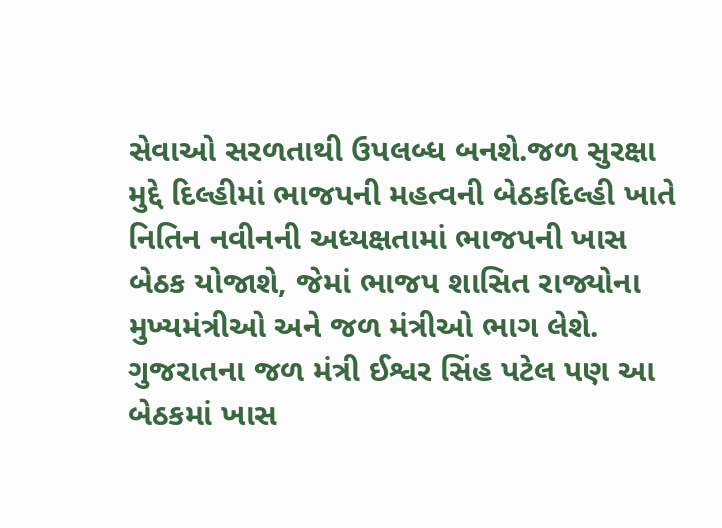સેવાઓ સરળતાથી ઉપલબ્ધ બનશે.જળ સુરક્ષા મુદ્દે દિલ્હીમાં ભાજપની મહત્વની બેઠકદિલ્હી ખાતે નિતિન નવીનની અધ્યક્ષતામાં ભાજપની ખાસ બેઠક યોજાશે, જેમાં ભાજપ શાસિત રાજ્યોના મુખ્યમંત્રીઓ અને જળ મંત્રીઓ ભાગ લેશે. ગુજરાતના જળ મંત્રી ઈશ્વર સિંહ પટેલ પણ આ બેઠકમાં ખાસ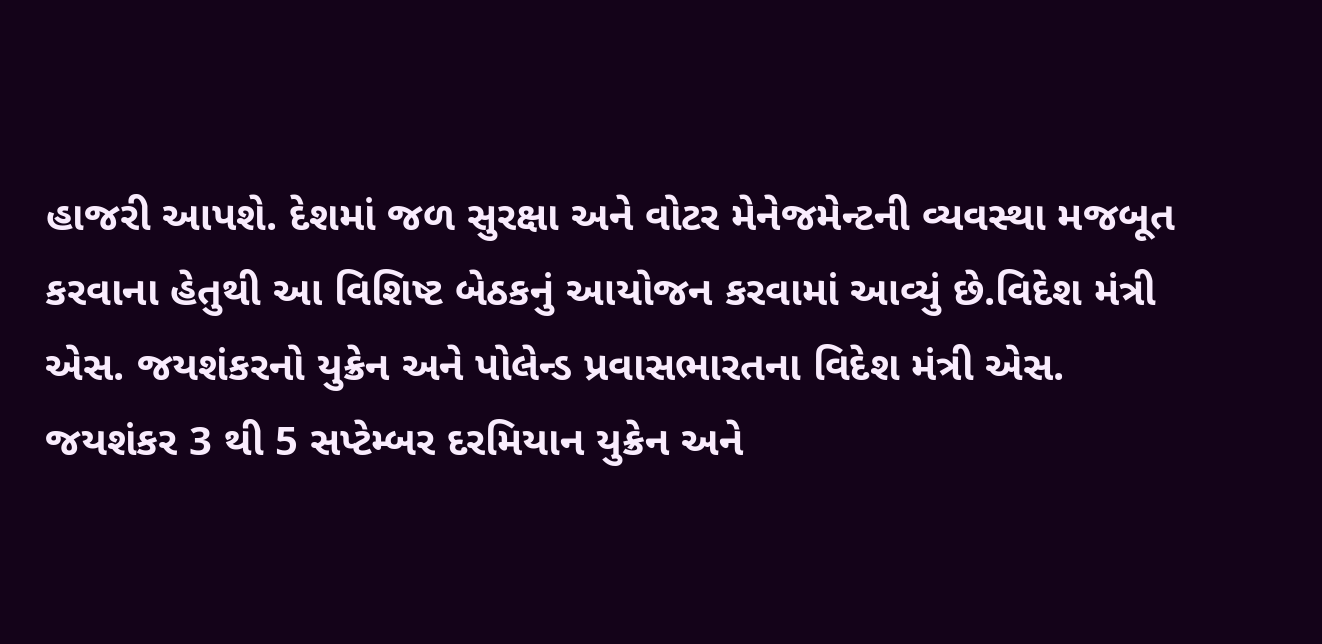હાજરી આપશે. દેશમાં જળ સુરક્ષા અને વોટર મેનેજમેન્ટની વ્યવસ્થા મજબૂત કરવાના હેતુથી આ વિશિષ્ટ બેઠકનું આયોજન કરવામાં આવ્યું છે.વિદેશ મંત્રી એસ. જયશંકરનો યુક્રેન અને પોલેન્ડ પ્રવાસભારતના વિદેશ મંત્રી એસ. જયશંકર 3 થી 5 સપ્ટેમ્બર દરમિયાન યુક્રેન અને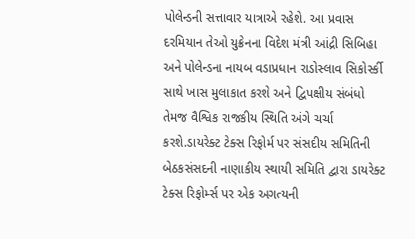પોલેન્ડની સત્તાવાર યાત્રાએ રહેશે. આ પ્રવાસ દરમિયાન તેઓ યુક્રેનના વિદેશ મંત્રી આંદ્રી સિબિહા અને પોલેન્ડના નાયબ વડાપ્રધાન રાડોસ્લાવ સિકોર્સ્કી સાથે ખાસ મુલાકાત કરશે અને દ્વિપક્ષીય સંબંધો તેમજ વૈશ્વિક રાજકીય સ્થિતિ અંગે ચર્ચા કરશે.ડાયરેક્ટ ટેક્સ રિફોર્મ પર સંસદીય સમિતિની બેઠકસંસદની નાણાકીય સ્થાયી સમિતિ દ્વારા ડાયરેક્ટ ટેક્સ રિફોર્મ્સ પર એક અગત્યની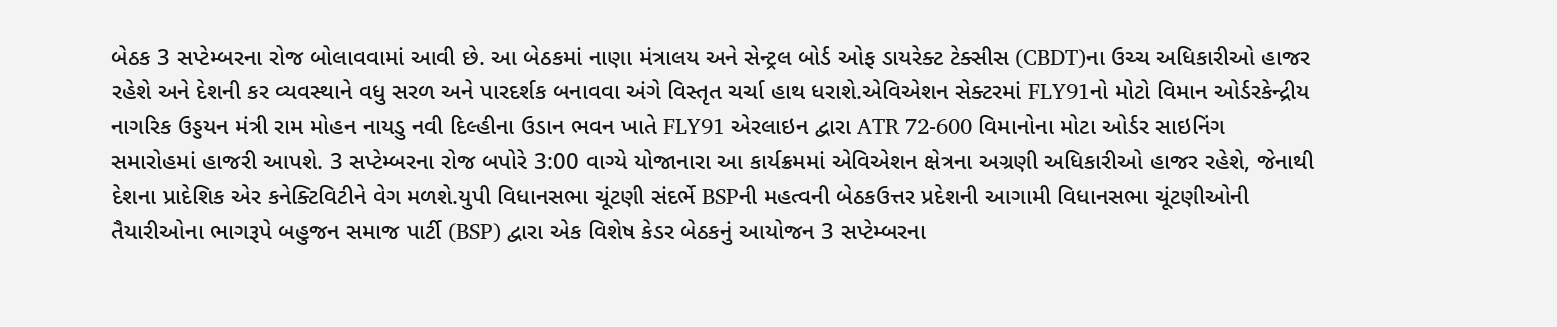બેઠક 3 સપ્ટેમ્બરના રોજ બોલાવવામાં આવી છે. આ બેઠકમાં નાણા મંત્રાલય અને સેન્ટ્રલ બોર્ડ ઓફ ડાયરેક્ટ ટેક્સીસ (CBDT)ના ઉચ્ચ અધિકારીઓ હાજર રહેશે અને દેશની કર વ્યવસ્થાને વધુ સરળ અને પારદર્શક બનાવવા અંગે વિસ્તૃત ચર્ચા હાથ ધરાશે.એવિએશન સેક્ટરમાં FLY91નો મોટો વિમાન ઓર્ડરકેન્દ્રીય નાગરિક ઉડ્ડયન મંત્રી રામ મોહન નાયડુ નવી દિલ્હીના ઉડાન ભવન ખાતે FLY91 એરલાઇન દ્વારા ATR 72-600 વિમાનોના મોટા ઓર્ડર સાઇનિંગ સમારોહમાં હાજરી આપશે. 3 સપ્ટેમ્બરના રોજ બપોરે 3:00 વાગ્યે યોજાનારા આ કાર્યક્રમમાં એવિએશન ક્ષેત્રના અગ્રણી અધિકારીઓ હાજર રહેશે, જેનાથી દેશના પ્રાદેશિક એર કનેક્ટિવિટીને વેગ મળશે.યુપી વિધાનસભા ચૂંટણી સંદર્ભે BSPની મહત્વની બેઠકઉત્તર પ્રદેશની આગામી વિધાનસભા ચૂંટણીઓની તૈયારીઓના ભાગરૂપે બહુજન સમાજ પાર્ટી (BSP) દ્વારા એક વિશેષ કેડર બેઠકનું આયોજન 3 સપ્ટેમ્બરના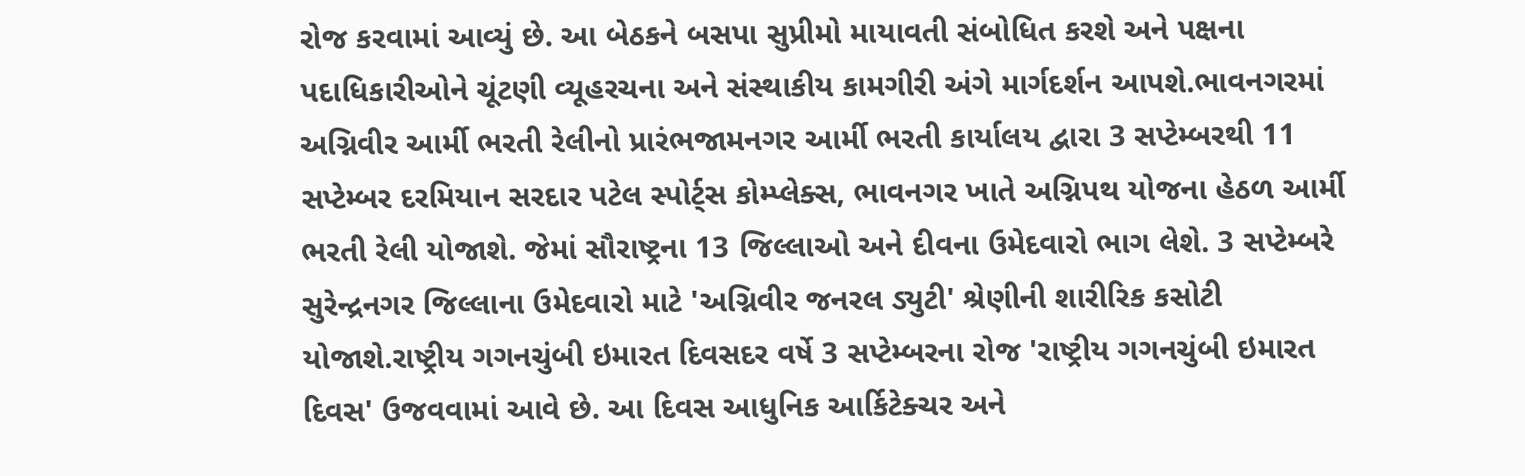રોજ કરવામાં આવ્યું છે. આ બેઠકને બસપા સુપ્રીમો માયાવતી સંબોધિત કરશે અને પક્ષના પદાધિકારીઓને ચૂંટણી વ્યૂહરચના અને સંસ્થાકીય કામગીરી અંગે માર્ગદર્શન આપશે.ભાવનગરમાં અગ્નિવીર આર્મી ભરતી રેલીનો પ્રારંભજામનગર આર્મી ભરતી કાર્યાલય દ્વારા 3 સપ્ટેમ્બરથી 11 સપ્ટેમ્બર દરમિયાન સરદાર પટેલ સ્પોર્ટ્સ કોમ્પ્લેક્સ, ભાવનગર ખાતે અગ્નિપથ યોજના હેઠળ આર્મી ભરતી રેલી યોજાશે. જેમાં સૌરાષ્ટ્રના 13 જિલ્લાઓ અને દીવના ઉમેદવારો ભાગ લેશે. 3 સપ્ટેમ્બરે સુરેન્દ્રનગર જિલ્લાના ઉમેદવારો માટે 'અગ્નિવીર જનરલ ડ્યુટી' શ્રેણીની શારીરિક કસોટી યોજાશે.રાષ્ટ્રીય ગગનચુંબી ઇમારત દિવસદર વર્ષે 3 સપ્ટેમ્બરના રોજ 'રાષ્ટ્રીય ગગનચુંબી ઇમારત દિવસ' ઉજવવામાં આવે છે. આ દિવસ આધુનિક આર્કિટેક્ચર અને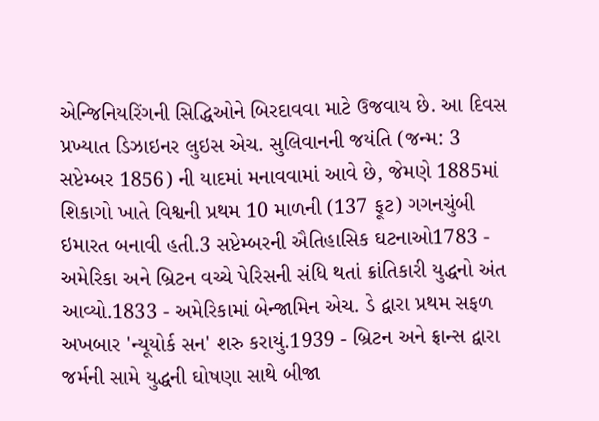એન્જિનિયરિંગની સિદ્ધિઓને બિરદાવવા માટે ઉજવાય છે. આ દિવસ પ્રખ્યાત ડિઝાઇનર લુઇસ એચ. સુલિવાનની જયંતિ (જન્મ: 3 સપ્ટેમ્બર 1856) ની યાદમાં મનાવવામાં આવે છે, જેમણે 1885માં શિકાગો ખાતે વિશ્વની પ્રથમ 10 માળની (137 ફૂટ) ગગનચુંબી ઇમારત બનાવી હતી.3 સપ્ટેમ્બરની ઐતિહાસિક ઘટનાઓ1783 - અમેરિકા અને બ્રિટન વચ્ચે પેરિસની સંધિ થતાં ક્રાંતિકારી યુદ્ધનો અંત આવ્યો.1833 - અમેરિકામાં બેન્જામિન એચ. ડે દ્વારા પ્રથમ સફળ અખબાર 'ન્યૂયોર્ક સન' શરુ કરાયું.1939 - બ્રિટન અને ફ્રાન્સ દ્વારા જર્મની સામે યુદ્ધની ઘોષણા સાથે બીજા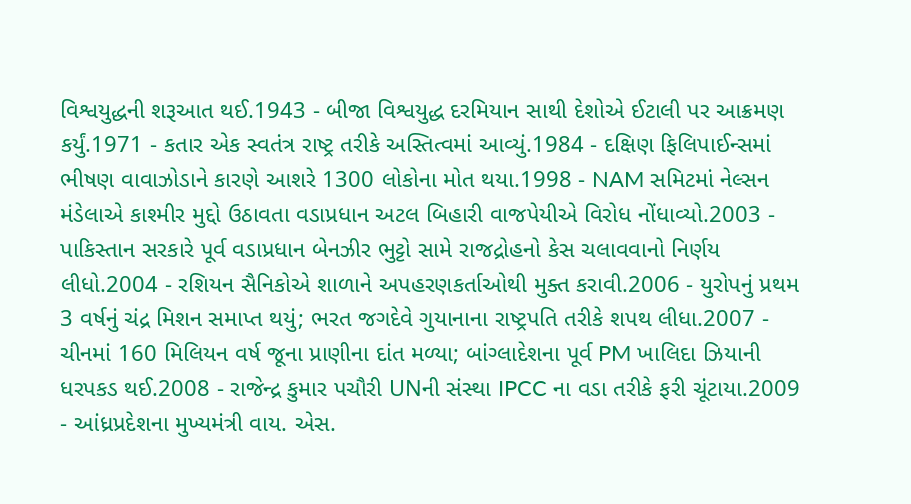વિશ્વયુદ્ધની શરૂઆત થઈ.1943 - બીજા વિશ્વયુદ્ધ દરમિયાન સાથી દેશોએ ઈટાલી પર આક્રમણ કર્યું.1971 - કતાર એક સ્વતંત્ર રાષ્ટ્ર તરીકે અસ્તિત્વમાં આવ્યું.1984 - દક્ષિણ ફિલિપાઈન્સમાં ભીષણ વાવાઝોડાને કારણે આશરે 1300 લોકોના મોત થયા.1998 - NAM સમિટમાં નેલ્સન મંડેલાએ કાશ્મીર મુદ્દો ઉઠાવતા વડાપ્રધાન અટલ બિહારી વાજપેયીએ વિરોધ નોંધાવ્યો.2003 - પાકિસ્તાન સરકારે પૂર્વ વડાપ્રધાન બેનઝીર ભુટ્ટો સામે રાજદ્રોહનો કેસ ચલાવવાનો નિર્ણય લીધો.2004 - રશિયન સૈનિકોએ શાળાને અપહરણકર્તાઓથી મુક્ત કરાવી.2006 - યુરોપનું પ્રથમ 3 વર્ષનું ચંદ્ર મિશન સમાપ્ત થયું; ભરત જગદેવે ગુયાનાના રાષ્ટ્રપતિ તરીકે શપથ લીધા.2007 - ચીનમાં 160 મિલિયન વર્ષ જૂના પ્રાણીના દાંત મળ્યા; બાંગ્લાદેશના પૂર્વ PM ખાલિદા ઝિયાની ધરપકડ થઈ.2008 - રાજેન્દ્ર કુમાર પચૌરી UNની સંસ્થા IPCC ના વડા તરીકે ફરી ચૂંટાયા.2009 - આંધ્રપ્રદેશના મુખ્યમંત્રી વાય. એસ.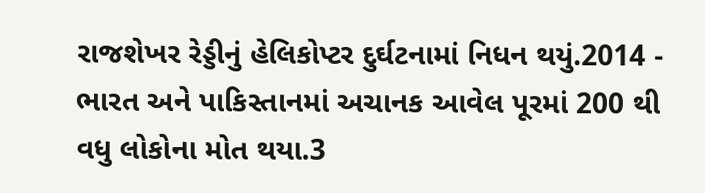રાજશેખર રેડ્ડીનું હેલિકોપ્ટર દુર્ઘટનામાં નિધન થયું.2014 - ભારત અને પાકિસ્તાનમાં અચાનક આવેલ પૂરમાં 200 થી વધુ લોકોના મોત થયા.3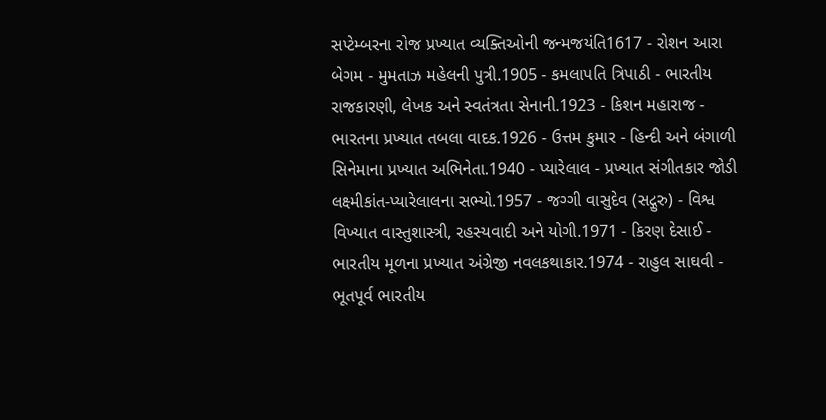સપ્ટેમ્બરના રોજ પ્રખ્યાત વ્યક્તિઓની જન્મજયંતિ1617 - રોશન આરા બેગમ - મુમતાઝ મહેલની પુત્રી.1905 - કમલાપતિ ત્રિપાઠી - ભારતીય રાજકારણી, લેખક અને સ્વતંત્રતા સેનાની.1923 - કિશન મહારાજ - ભારતના પ્રખ્યાત તબલા વાદક.1926 - ઉત્તમ કુમાર - હિન્દી અને બંગાળી સિનેમાના પ્રખ્યાત અભિનેતા.1940 - પ્યારેલાલ - પ્રખ્યાત સંગીતકાર જોડી લક્ષ્મીકાંત-પ્યારેલાલના સભ્યો.1957 - જગ્ગી વાસુદેવ (સદ્ગુરુ) - વિશ્વ વિખ્યાત વાસ્તુશાસ્ત્રી, રહસ્યવાદી અને યોગી.1971 - કિરણ દેસાઈ - ભારતીય મૂળના પ્રખ્યાત અંગ્રેજી નવલકથાકાર.1974 - રાહુલ સાઘવી - ભૂતપૂર્વ ભારતીય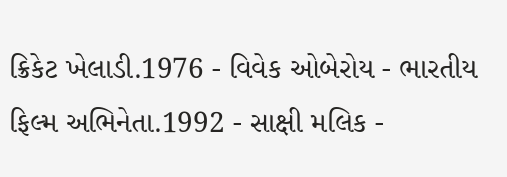ક્રિકેટ ખેલાડી.1976 - વિવેક ઓબેરોય - ભારતીય ફિલ્મ અભિનેતા.1992 - સાક્ષી મલિક -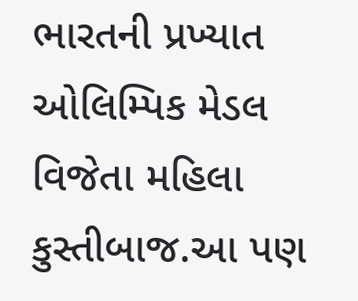ભારતની પ્રખ્યાત ઓલિમ્પિક મેડલ વિજેતા મહિલા કુસ્તીબાજ.આ પણ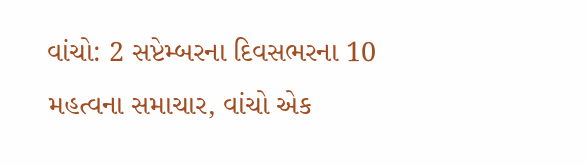વાંચો: 2 સપ્ટેમ્બરના દિવસભરના 10 મહત્વના સમાચાર, વાંચો એક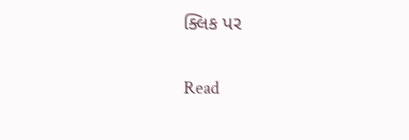ક્લિક પર

Read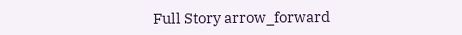Full Story arrow_forward